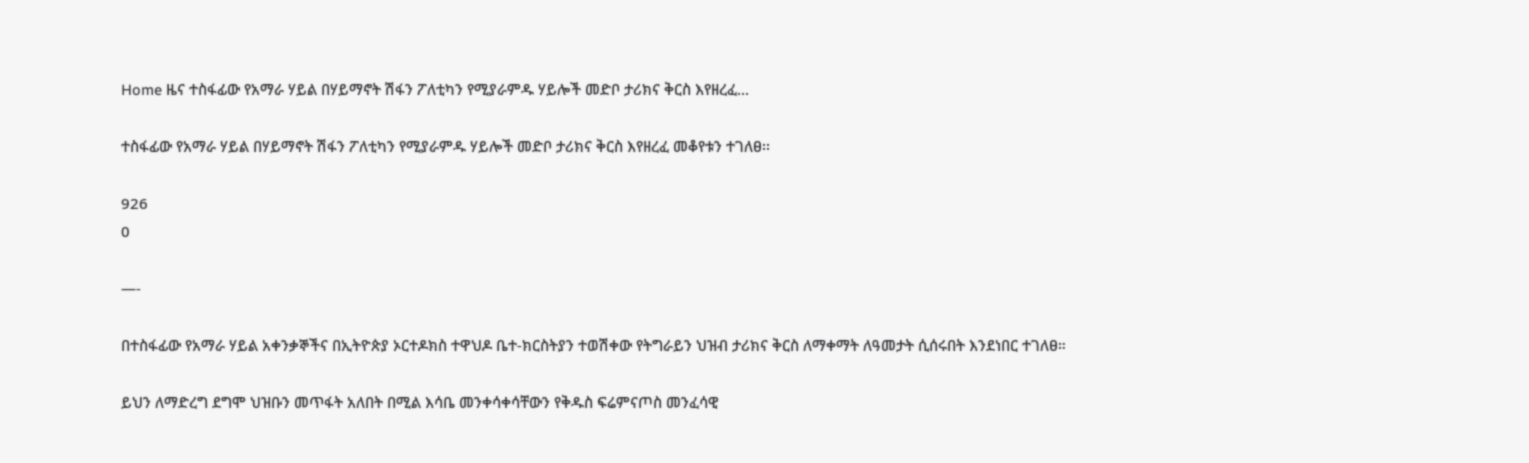Home ዜና ተስፋፊው የአማራ ሃይል በሃይማኖት ሽፋን ፖለቲካን የሚያራምዱ ሃይሎች መድቦ ታሪክና ቅርስ እየዘረፈ...

ተስፋፊው የአማራ ሃይል በሃይማኖት ሽፋን ፖለቲካን የሚያራምዱ ሃይሎች መድቦ ታሪክና ቅርስ እየዘረፈ መቆየቱን ተገለፀ፡፡

926
0

—-

በተስፋፊው የአማራ ሃይል አቀንቃኞችና በኢትዮጵያ ኦርተዶክስ ተዋህዶ ቤተ-ክርስትያን ተወሽቀው የትግራይን ህዝብ ታሪክና ቅርስ ለማቀማት ለዓመታት ሲሰሩበት እንደነበር ተገለፀ።

ይህን ለማድረግ ደግሞ ህዝቡን መጥፋት አለበት በሚል እሳቤ መንቀሳቀሳቸውን የቅዱስ ፍሬምናጦስ መንፈሳዊ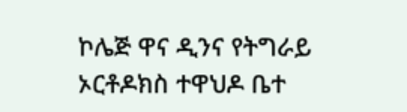ኮሌጅ ዋና ዲንና የትግራይ ኦርቶዶክስ ተዋህዶ ቤተ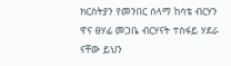ክርስትያን የመንበር ሰላማ ከሳቴ ብርሃን ዋና ፀሃፊ መጋቤ ብርሃናት ተስፋይ ሃደራ ናቸው ይህን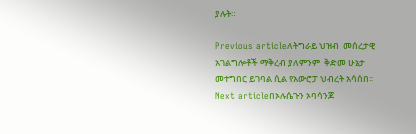ያሉት።

Previous articleለትግራይ ህዝብ  መሰረታዊ አገልግሎቶች ማቅረብ ያለምንም  ቅድመ ሁኔታ መተግበር ይገባል ሲል የአውሮፓ ህብረት አሳሰበ፡፡
Next articleበኦሉሴጉን ኦባሳንጆ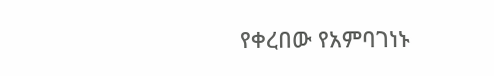የቀረበው የአምባገነኑ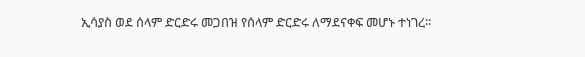ኢሳያስ ወደ ሰላም ድርድሩ መጋበዝ የሰላም ድርድሩ ለማደናቀፍ መሆኑ ተነገረ፡፡